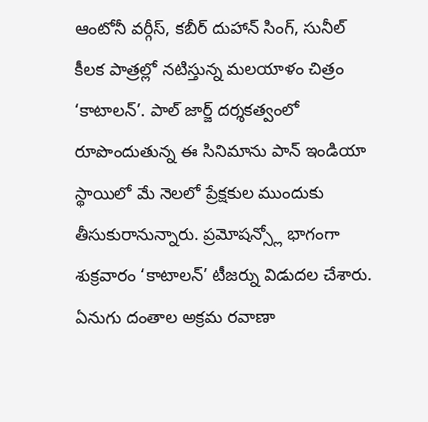ఆంటోనీ వర్గీస్, కబీర్ దుహాన్ సింగ్, సునీల్ కీలక పాత్రల్లో నటిస్తున్న మలయాళం చిత్రం ‘కాటాలన్’. పాల్ జార్జ్ దర్శకత్వంలో రూపొందుతున్న ఈ సినిమాను పాన్ ఇండియా స్థాయిలో మే నెలలో ప్రేక్షకుల ముందుకు తీసుకురానున్నారు. ప్రమోషన్స్లో భాగంగా శుక్రవారం ‘కాటాలన్’ టీజర్ను విడుదల చేశారు. ఏనుగు దంతాల అక్రమ రవాణా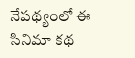నేపథ్యంలో ఈ సినిమా కథ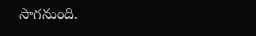సాగనుంది.